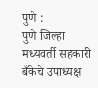पुणे :
पुणे जिल्हा मध्यवर्ती सहकारी बँकेचे उपाध्यक्ष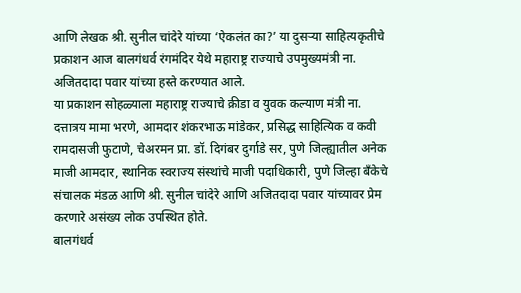आणि लेखक श्री. सुनील चांदेरे यांच्या ‘ऐकलंत का?’ या दुसऱ्या साहित्यकृतीचे प्रकाशन आज बालगंधर्व रंगमंदिर येथे महाराष्ट्र राज्याचे उपमुख्यमंत्री ना. अजितदादा पवार यांच्या हस्ते करण्यात आले.
या प्रकाशन सोहळ्याला महाराष्ट्र राज्याचे क्रीडा व युवक कल्याण मंत्री ना. दत्तात्रय मामा भरणे, आमदार शंकरभाऊ मांडेकर, प्रसिद्ध साहित्यिक व कवी रामदासजी फुटाणे, चेअरमन प्रा. डॉ. दिगंबर दुर्गाडे सर, पुणे जिल्ह्यातील अनेक माजी आमदार, स्थानिक स्वराज्य संस्थांचे माजी पदाधिकारी, पुणे जिल्हा बँकेचे संचालक मंडळ आणि श्री. सुनील चांदेरे आणि अजितदादा पवार यांच्यावर प्रेम करणारे असंख्य लोक उपस्थित होते.
बालगंधर्व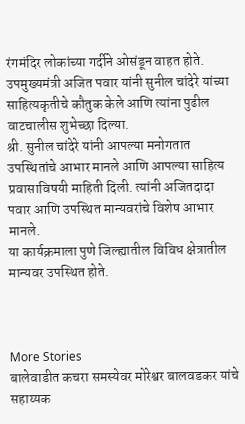रंगमंदिर लोकांच्या गर्दीने ओसंडून वाहत होते. उपमुख्यमंत्री अजित पवार यांनी सुनील चांदेरे यांच्या साहित्यकृतीचे कौतुक केले आणि त्यांना पुढील वाटचालीस शुभेच्छा दिल्या.
श्री. सुनील चांदेरे यांनी आपल्या मनोगतात उपस्थितांचे आभार मानले आणि आपल्या साहित्य प्रवासाविषयी माहिती दिली. त्यांनी अजितदादा पवार आणि उपस्थित मान्यवरांचे विशेष आभार मानले.
या कार्यक्रमाला पुणे जिल्ह्यातील विविध क्षेत्रातील मान्यवर उपस्थित होते.



More Stories
बालेवाडीत कचरा समस्येवर मोरेश्वर बालवडकर यांचे सहाय्यक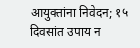आयुक्तांना निवेदन; १५ दिवसांत उपाय न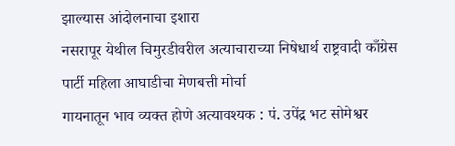झाल्यास आंदोलनाचा इशारा
नसरापूर येथील चिमुरडीवरील अत्याचाराच्या निषेधार्थ राष्ट्रवादी काँग्रेस पार्टी महिला आघाडीचा मेणबत्ती मोर्चा
गायनातून भाव व्यक्त होणे अत्यावश्यक : पं. उपेंद्र भट सोमेश्वर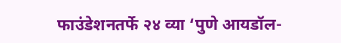फाउंडेशनतर्फे २४ व्या ‘पुणे आयडॉल-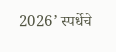2026’ स्पर्धेचे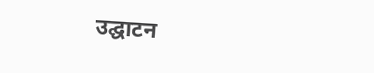उद्घाटन